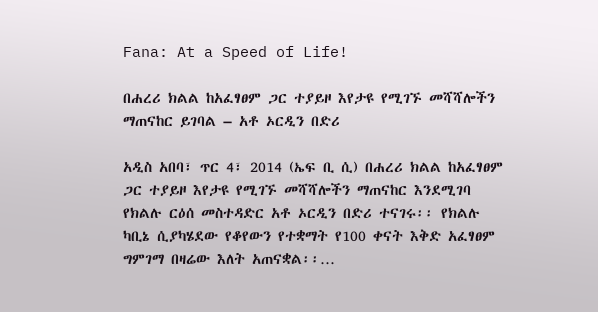Fana: At a Speed of Life!

በሐረሪ ክልል ከአፈፃፀም ጋር ተያይዞ እየታዩ የሚገኙ መሻሻሎችን ማጠናከር ይገባል – አቶ ኦርዲን በድሪ

አዲስ አበባ፣ ጥር 4፣ 2014 (ኤፍ ቢ ሲ) በሐረሪ ክልል ከአፈፃፀም ጋር ተያይዞ እየታዩ የሚገኙ መሻሻሎችን ማጠናከር እንደሚገባ የክልሉ ርዕሰ መስተዳድር አቶ ኦርዲን በድሪ ተናገሩ፡፡ የክልሉ ካቢኔ ሲያካሄደው የቆየውን የተቋማት የ100 ቀናት እቅድ አፈፃፀም ግምገማ በዛሬው እለት አጠናቋል፡፡…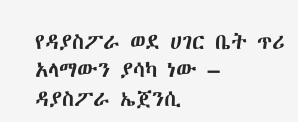የዳያስፖራ ወደ ሀገር ቤት ጥሪ አላማውን ያሳካ ነው – ዳያስፖራ ኤጀንሲ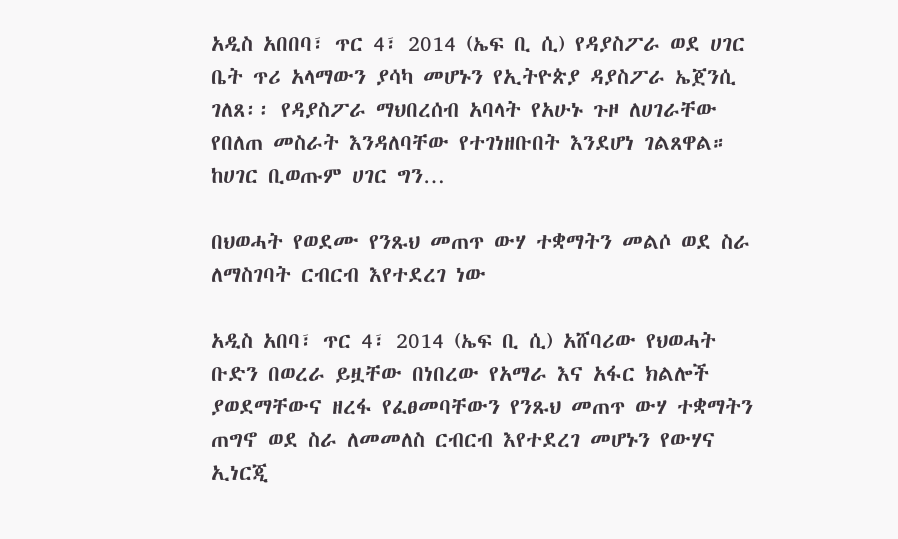አዲስ አበበባ፣ ጥር 4፣ 2014 (ኤፍ ቢ ሲ) የዳያስፖራ ወደ ሀገር ቤት ጥሪ አላማውን ያሳካ መሆኑን የኢትዮጵያ ዳያስፖራ ኤጀንሲ ገለጸ፡፡ የዳያስፖራ ማህበረሰብ አባላት የአሁኑ ጉዞ ለሀገራቸው የበለጠ መስራት እንዳለባቸው የተገነዘቡበት እንደሆነ ገልጸዋል። ከሀገር ቢወጡም ሀገር ግን…

በህወሓት የወደሙ የንጹህ መጠጥ ውሃ ተቋማትን መልሶ ወደ ስራ ለማስገባት ርብርብ እየተደረገ ነው

አዲስ አበባ፣ ጥር 4፣ 2014 (ኤፍ ቢ ሲ) አሸባሪው የህወሓት ቡድን በወረራ ይዟቸው በነበረው የአማራ እና አፋር ክልሎች ያወደማቸውና ዘረፋ የፈፀመባቸውን የንጹህ መጠጥ ውሃ ተቋማትን ጠግኖ ወደ ስራ ለመመለስ ርብርብ እየተደረገ መሆኑን የውሃና ኢነርጂ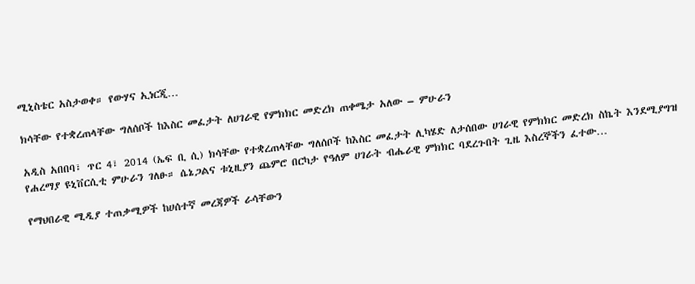ሚኒስቴር አስታወቀ። የውሃና ኢነርጂ…

ክሳቸው የተቋረጠላቸው ግለሰቦች ከእስር መፈታት ለሀገራዊ የምክክር መድረክ ጠቀሜታ አለው – ምሁራን

አዲስ አበበባ፣ ጥር 4፣ 2014 (ኤፍ ቢ ሲ) ክሳቸው የተቋረጠላቸው ግለሰቦች ከእስር መፈታት ሊካሄድ ለታሰበው ሀገራዊ የምክክር መድረክ ስኬት እንደሚያግዝ የሐረማያ ዩኒቨርሲቲ ምሁራን ገለፁ። ሴኔጋልና ቱኒዚያን ጨምሮ በርካታ የዓለም ሀገራት ብሔራዊ ምክክር ባደረጉበት ጊዜ እስረኞችን ፈተው…

የማህበራዊ ሚዲያ ተጠቃሚዎች ከሀሰተኛ መረጃዎች ራሳቸውን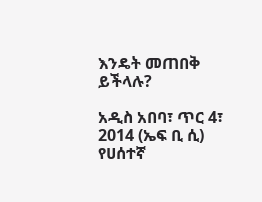እንዴት መጠበቅ ይችላሉ?

አዲስ አበባ፣ ጥር 4፣ 2014 (ኤፍ ቢ ሲ) የሀሰተኛ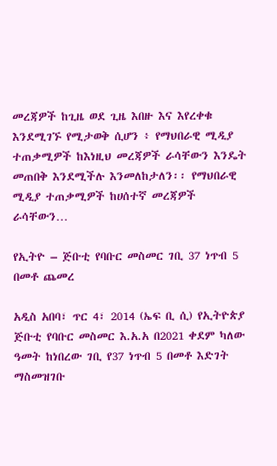መረጃዎች ከጊዜ ወደ ጊዜ እበዙ እና እየረቀቁ እንደሚገኙ የሚታወቅ ሲሆን ፥ የማህበራዊ ሚዲያ ተጠቃሚዎች ከእነዚህ መረጃዎች ራሳቸውን እንዴት መጠበቅ እንደሚችሉ እንመለከታለን፡፡ የማህበራዊ ሚዲያ ተጠቃሚዎች ከሀሰተኛ መረጃዎች ራሳቸውን…

የኢትዮ – ጅቡቲ የባቡር መስመር ገቢ 37 ነጥብ 5 በመቶ ጨመረ

አዲስ አበባ፣ ጥር 4፣ 2014 (ኤፍ ቢ ሲ) የኢትዮጵያ ጅቡቲ የባቡር መስመር እ.አ.አ በ2021 ቀደም ካለው ዓመት ከነበረው ገቢ የ37 ነጥብ 5 በመቶ እድገት ማስመዝገቡ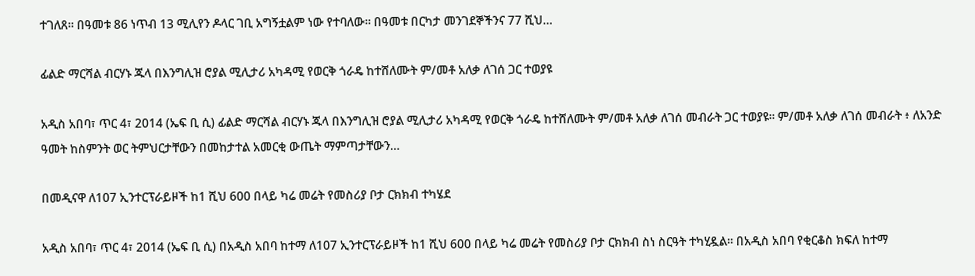ተገለጸ። በዓመቱ 86 ነጥብ 13 ሚሊየን ዶላር ገቢ አግኝቷልም ነው የተባለው። በዓመቱ በርካታ መንገደኞችንና 77 ሺህ…

ፊልድ ማርሻል ብርሃኑ ጁላ በእንግሊዝ ሮያል ሚሊታሪ አካዳሚ የወርቅ ጎራዴ ከተሸለሙት ም/መቶ አለቃ ለገሰ ጋር ተወያዩ

አዲስ አበባ፣ ጥር 4፣ 2014 (ኤፍ ቢ ሲ) ፊልድ ማርሻል ብርሃኑ ጁላ በእንግሊዝ ሮያል ሚሊታሪ አካዳሚ የወርቅ ጎራዴ ከተሸለሙት ም/መቶ አለቃ ለገሰ መብራት ጋር ተወያዩ፡፡ ም/መቶ አለቃ ለገሰ መብራት ፥ ለአንድ ዓመት ከስምንት ወር ትምህርታቸውን በመከታተል አመርቂ ውጤት ማምጣታቸውን…

በመዲናዋ ለ107 ኢንተርፕራይዞች ከ1 ሺህ 600 በላይ ካሬ መሬት የመስሪያ ቦታ ርክክብ ተካሄደ

አዲስ አበባ፣ ጥር 4፣ 2014 (ኤፍ ቢ ሲ) በአዲስ አበባ ከተማ ለ107 ኢንተርፕራይዞች ከ1 ሺህ 600 በላይ ካሬ መሬት የመስሪያ ቦታ ርክክብ ስነ ስርዓት ተካሂዷል። በአዲስ አበባ የቂርቆስ ክፍለ ከተማ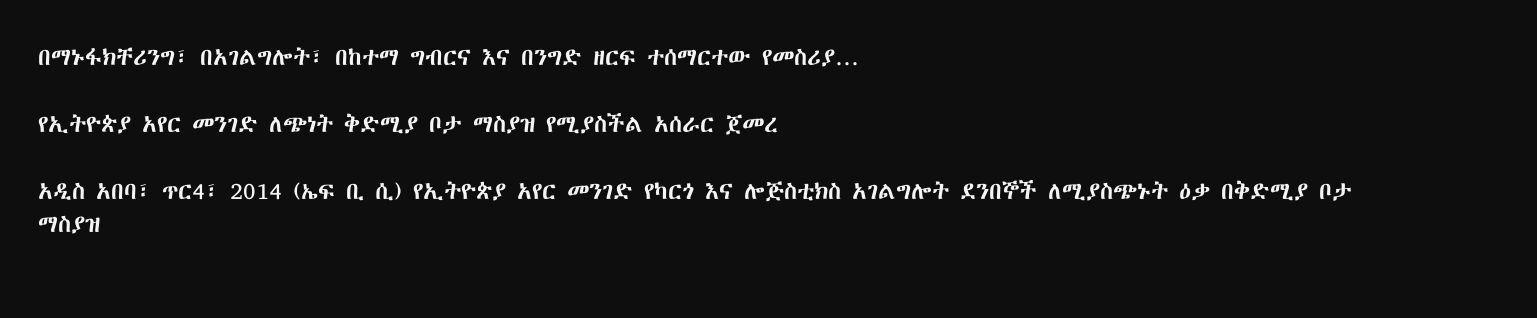በማኑፋክቸሪንግ፣ በአገልግሎት፣ በከተማ ግብርና እና በንግድ ዘርፍ ተሰማርተው የመስሪያ…

የኢትዮጵያ አየር መንገድ ለጭነት ቅድሚያ ቦታ ማስያዝ የሚያስችል አሰራር ጀመረ

አዲስ አበባ፣ ጥር4፣ 2014 (ኤፍ ቢ ሲ) የኢትዮጵያ አየር መንገድ የካርጎ እና ሎጅስቲክስ አገልግሎት ደንበኞች ለሚያስጭኑት ዕቃ በቅድሚያ ቦታ ማስያዝ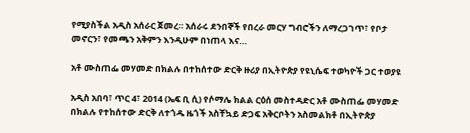የሚያስችል አዲስ አሰራር ጀመረ። አሰራሩ ደንበኞች የበረራ መርሃ ግብሮችን ለማረጋገጥ፣ የቦታ መኖርን፣ የመጫን አቅምን እንዲሁም በነጠላ እና…

አቶ ሙስጠፌ መሃመድ በክልሉ በተከሰተው ድርቅ ዙሪያ በኢትዮጵያ የዩኒሴፍ ተወካዮች ጋር ተወያዩ

አዲስ አበባ፣ ጥር 4፣ 2014 (ኤፍ ቢ ሲ) የሶማሌ ክልል ርዕሰ መስተዳድር አቶ ሙስጠፌ መሃመድ በክልሉ የተከሰተው ድርቅ ለተጎዱ ዜጎች አስቸኳይ ድጋፍ አቅርቦትን አስመልክቶ በኢትዮጵያ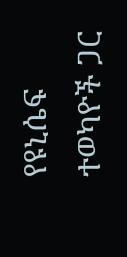የዩኒሴፍ ተወካዮች ጋር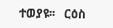ተወያዩ፡፡   ርዕስ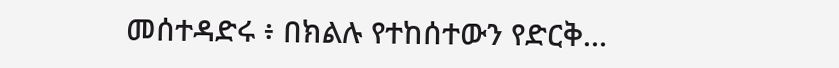መሰተዳድሩ ፥ በክልሉ የተከሰተውን የድርቅ…